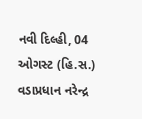નવી દિલ્હી, 04 ઓગસ્ટ (હિ.સ.) વડાપ્રધાન નરેન્દ્ર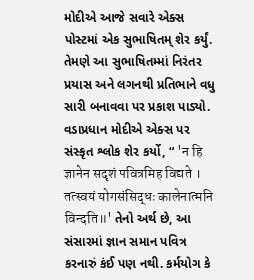મોદીએ આજે સવારે એક્સ પોસ્ટમાં એક સુભાષિતમ્ શેર કર્યું. તેમણે આ સુભાષિતમ્માં નિરંતર પ્રયાસ અને લગનથી પ્રતિભાને વધુ સારી બનાવવા પર પ્રકાશ પાડ્યો.
વડાપ્રધાન મોદીએ એક્સ પર સંસ્કૃત શ્લોક શેર કર્યો, “ 'न हि ज्ञानेन सदृशं पवित्रमिह विद्यते । तत्स्वयं योगसंसिद्धः कालेनात्मनि विन्दति॥' તેનો અર્થ છે, આ સંસારમાં જ્ઞાન સમાન પવિત્ર કરનારું કંઈ પણ નથી. કર્મયોગ કે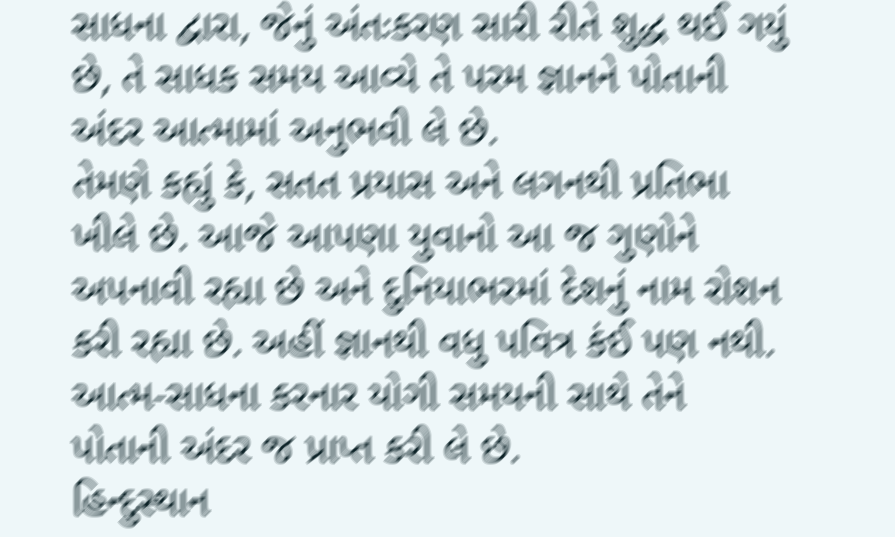સાધના દ્વારા, જેનું અંતઃકરણ સારી રીતે શુદ્ધ થઈ ગયું છે, તે સાધક સમય આવ્યે તે પરમ જ્ઞાનને પોતાની અંદર આત્મામાં અનુભવી લે છે.
તેમણે કહ્યું કે, સતત પ્રયાસ અને લગનથી પ્રતિભા ખીલે છે. આજે આપણા યુવાનો આ જ ગુણોને અપનાવી રહ્યા છે અને દુનિયાભરમાં દેશનું નામ રોશન કરી રહ્યા છે. અહીં જ્ઞાનથી વધુ પવિત્ર કંઈ પણ નથી. આત્મ-સાધના કરનાર યોગી સમયની સાથે તેને પોતાની અંદર જ પ્રાપ્ત કરી લે છે.
હિન્દુસ્થાન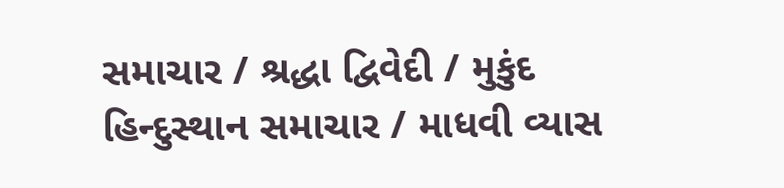સમાચાર / શ્રદ્ધા દ્વિવેદી / મુકુંદ
હિન્દુસ્થાન સમાચાર / માધવી વ્યાસ